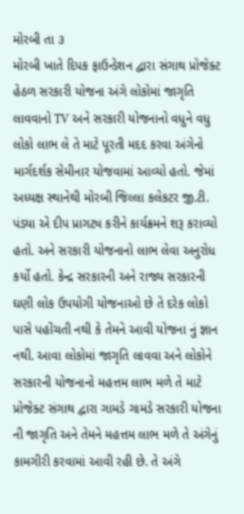મોરબી તા ૩
મોરબી ખાતે દિપક ફાઉન્ડેશન દ્વારા સંગાથ પ્રોજેક્ટ હેઠળ સરકારી યોજના અંગે લોકોમાં જાગૃતિ લાવવાનો TV અને સરકારી યોજનાનો વધુને વધુ લોકો લાભ લે તે માટે પૂરતી મદદ કરવા અંગેનો માર્ગદર્શક સેમીનાર યોજવામાં આવ્યો હતો. જેમાં અધ્યક્ષ સ્થાનેથી મોરબી જિલ્લા કલેકટર જી.ટી. પંડ્યા એ દીપ પ્રાગટ્ય કરીને કાર્યક્રમને શરૂ કરાવ્યો હતો. અને સરકારી યોજનાનો લાભ લેવા અનુરોધ કર્યો હતો. કેન્દ્ર સરકારની અને રાજ્ય સરકારની ઘણી લોક ઉપયોગી યોજનાઓ છે તે દરેક લોકો પાસે પહોંચતી નથી કે તેમને આવી યોજના નું જ્ઞાન નથી. આવા લોકોમાં જાગૃતિ લાવવા અને લોકોને સરકારની યોજનાનો મહત્તમ લાભ મળે તે માટે પ્રોજેક્ટ સંગાથ દ્વારા ગામડે ગામડે સરકારી યોજના ની જાગૃતિ અને તેમને મહત્તમ લાભ મળે તે અંગેનું કામગીરી કરવામાં આવી રહી છે. તે અંગે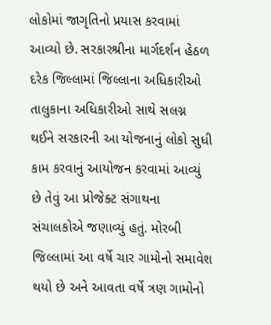લોકોમાં જાગૃતિનો પ્રયાસ કરવામાં આવ્યો છે. સરકારશ્રીના માર્ગદર્શન હેઠળ દરેક જિલ્લામાં જિલ્લાના અધિકારીઓ તાલુકાના અધિકારીઓ સાથે સલગ્ન થઈને સરકારની આ યોજનાનું લોકો સુધી કામ કરવાનું આયોજન કરવામાં આવ્યું છે તેવું આ પ્રોજેક્ટ સંગાથના સંચાલકોએ જણાવ્યું હતું. મોરબી જિલ્લામાં આ વર્ષે ચાર ગામોનો સમાવેશ થયો છે અને આવતા વર્ષે ત્રણ ગામોનો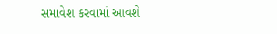સમાવેશ કરવામાં આવશે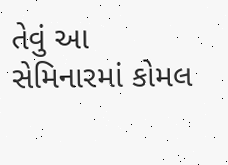તેવું આ સેમિનારમાં કોમલ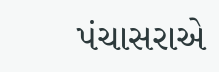પંચાસરાએ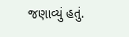જણાવ્યું હતું.